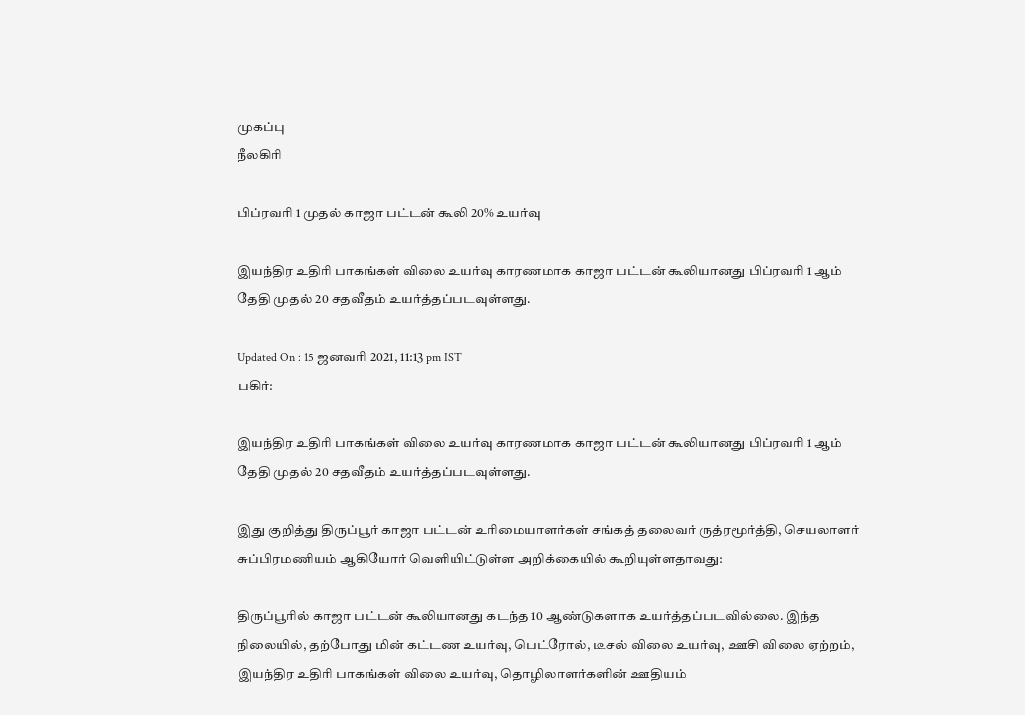முகப்பு
நீலகிரி

பிப்ரவரி 1 முதல் காஜா பட்டன் கூலி 20% உயர்வு

இயந்திர உதிரி பாகங்கள் விலை உயர்வு காரணமாக காஜா பட்டன் கூலியானது பிப்ரவரி 1 ஆம் தேதி முதல் 20 சதவீதம் உயர்த்தப்படவுள்ளது.

Updated On : 15 ஜனவரி 2021, 11:13 pm IST
பகிர்:

இயந்திர உதிரி பாகங்கள் விலை உயர்வு காரணமாக காஜா பட்டன் கூலியானது பிப்ரவரி 1 ஆம் தேதி முதல் 20 சதவீதம் உயர்த்தப்படவுள்ளது.

இது குறித்து திருப்பூர் காஜா பட்டன் உரிமையாளர்கள் சங்கத் தலைவர் ருத்ரமூர்த்தி, செயலாளர் சுப்பிரமணியம் ஆகியோர் வெளியிட்டுள்ள அறிக்கையில் கூறியுள்ளதாவது:

திருப்பூரில் காஜா பட்டன் கூலியானது கடந்த 10 ஆண்டுகளாக உயர்த்தப்படவில்லை. இந்த நிலையில், தற்போது மின் கட்டண உயர்வு, பெட்ரோல், டீசல் விலை உயர்வு, ஊசி விலை ஏற்றம், இயந்திர உதிரி பாகங்கள் விலை உயர்வு, தொழிலாளர்களின் ஊதியம்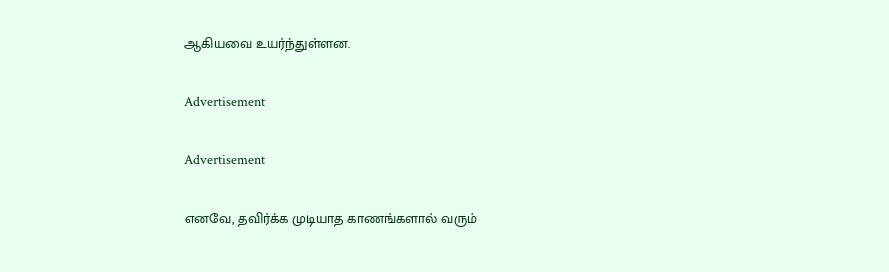ஆகியவை உயர்ந்துள்ளன.

Advertisement

Advertisement

எனவே, தவிர்க்க முடியாத காணங்களால் வரும்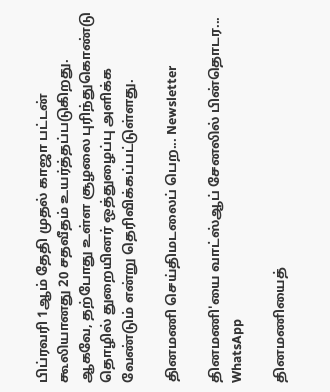பிப்ரவரி 1ஆம் தேதி முதல் காஜா பட்டன் கூலியானது 20 சதவீதம் உயர்த்தப்படுகிறது. ஆகவே, தற்போது உள்ள சூழலை புரிந்துகொண்டு தொழில் துறையினர் ஒத்துழைப்பு அளிக்க வேண்டும் என்று தெரிவிக்கப்பட்டுள்ளது.

தினமணி செய்திமடலைப் பெற... Newsletter

தினமணி'யை வாட்ஸ்ஆப் சேனலில் பின்தொடர... WhatsApp

தினமணியைத்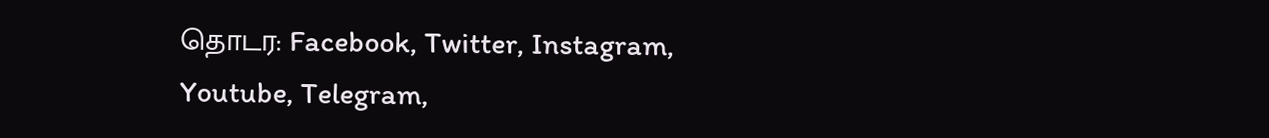தொடர: Facebook, Twitter, Instagram, Youtube, Telegram,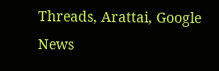Threads, Arattai, Google News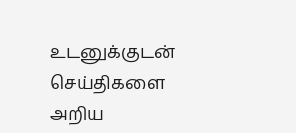உடனுக்குடன் செய்திகளை அறிய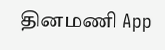தினமணி App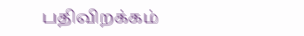பதிவிறக்கம்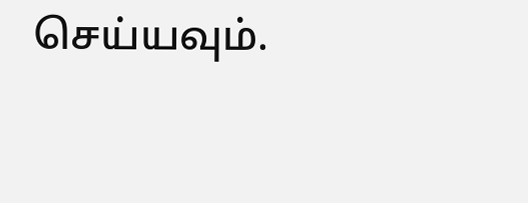செய்யவும்.